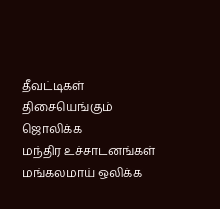தீவட்டிகள் திசையெங்கும் ஜொலிக்க
மந்திர உச்சாடனங்கள் மங்கலமாய் ஒலிக்க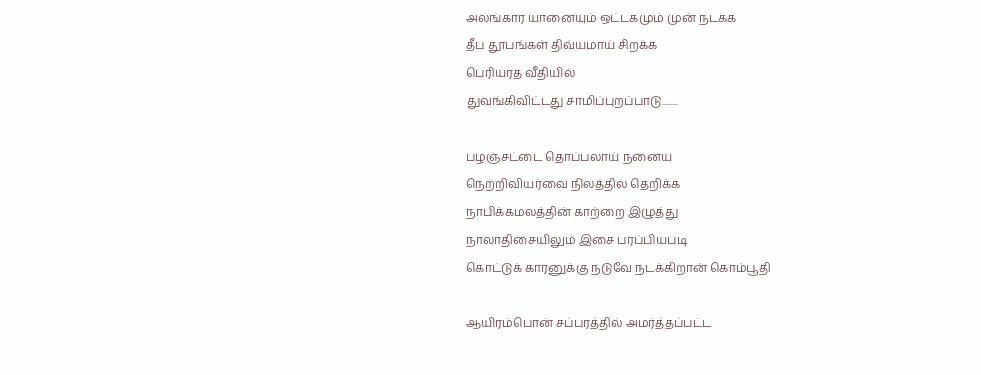அலங்கார யானையும் ஒட்டகமும் முன் நடக்க
தீப தூபங்கள் திவ்யமாய் சிறக்க
பெரியரத வீதியில்
துவங்கிவிட்டது சாமிப்புறப்பாடு........

பழஞ்சட்டை தொப்பலாய் நனைய
நெற்றிவியர்வை நிலத்தில் தெறிக்க
நாபிக்கமலத்தின் காற்றை இழுத்து
நாலாதிசையிலும் இசை பரப்பியபடி
கொட்டுக் காரனுக்கு நடுவே நடக்கிறான் கொம்பூதி

ஆயிரம்பொன் சப்பரத்தில் அமர்த்தப்பட்ட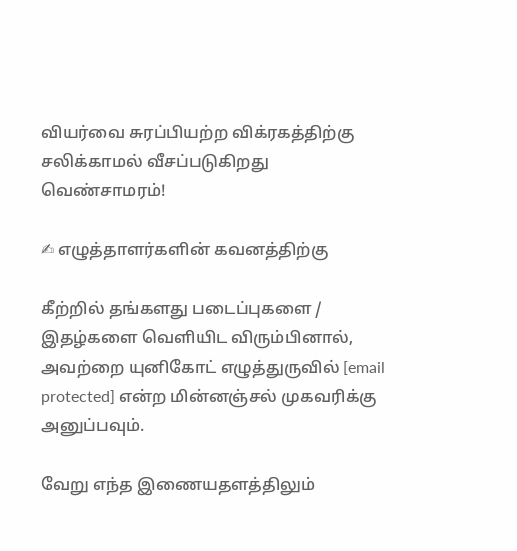வியர்வை சுரப்பியற்ற விக்ரகத்திற்கு
சலிக்காமல் வீசப்படுகிறது வெண்சாமரம்!

✍ எழுத்தாளர்களின் கவனத்திற்கு

கீற்றில் தங்களது படைப்புகளை / இதழ்களை வெளியிட விரும்பினால், அவற்றை யுனிகோட் எழுத்துருவில் [email protected] என்ற மின்னஞ்சல் முகவரிக்கு அனுப்பவும்.

வேறு எந்த இணையதளத்திலும்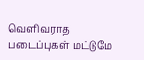வெளிவராத படைப்புகள் மட்டுமே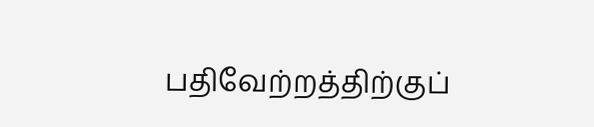பதிவேற்றத்திற்குப்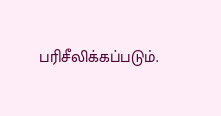பரிசீலிக்கப்படும்.